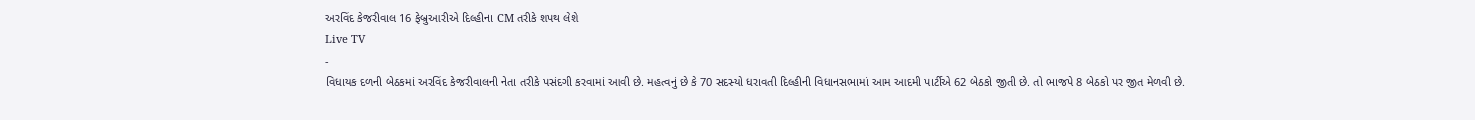અરવિંદ કેજરીવાલ 16 ફેબ્રુઆરીએ દિલ્હીના CM તરીકે શપથ લેશે
Live TV
-
વિધાયક દળની બેઠકમાં અરવિંદ કેજરીવાલની નેતા તરીકે પસંદગી કરવામાં આવી છે. મહત્વનું છે કે 70 સદસ્યો ધરાવતી દિલ્હીની વિધાનસભામાં આમ આદમી પાર્ટીએ 62 બેઠકો જીતી છે. તો ભાજપે 8 બેઠકો પર જીત મેળવી છે.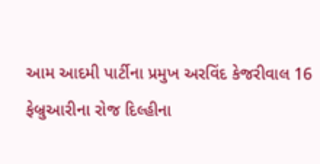આમ આદમી પાર્ટીના પ્રમુખ અરવિંદ કેજરીવાલ 16 ફેબ્રુઆરીના રોજ દિલ્હીના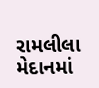રામલીલા મેદાનમાં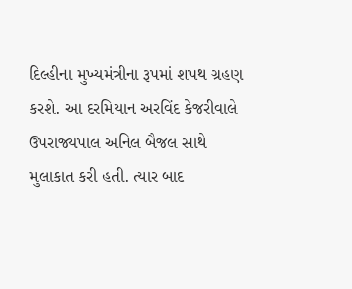દિલ્હીના મુખ્યમંત્રીના રૂપમાં શપથ ગ્રહણ કરશે. આ દરમિયાન અરવિંદ કેજરીવાલે ઉપરાજ્યપાલ અનિલ બૈજલ સાથે મુલાકાત કરી હતી. ત્યાર બાદ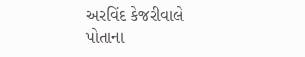અરવિંદ કેજરીવાલે પોતાના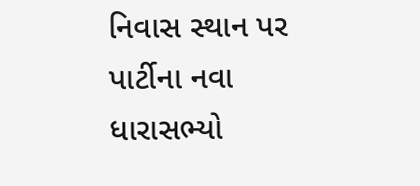નિવાસ સ્થાન પર પાર્ટીના નવા ધારાસભ્યો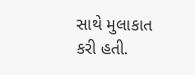સાથે મુલાકાત કરી હતી.